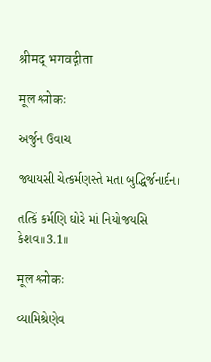श्रीमद् भगवद्गीता

मूल श्लोकः

અર્જુન ઉવાચ

જ્યાયસી ચેત્કર્મણસ્તે મતા બુદ્ધિર્જનાર્દન।

તત્કિં કર્મણિ ઘોરે માં નિયોજયસિ કેશવ।।3.1।।

मूल श्लोकः

વ્યામિશ્રેણેવ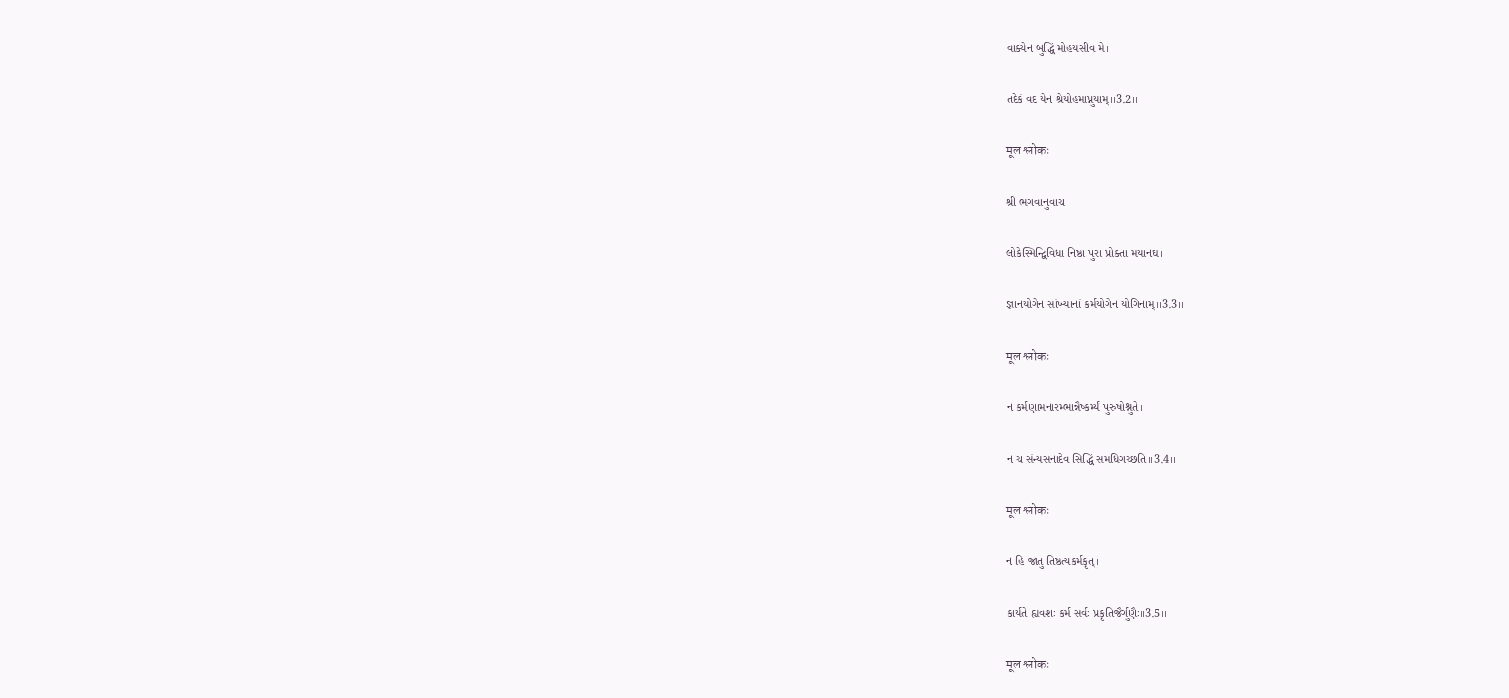વાક્યેન બુદ્ધિં મોહયસીવ મે।

તદેકં વદ યેન શ્રેયોહમાપ્નુયામ્।।3.2।।

मूल श्लोकः

શ્રી ભગવાનુવાચ

લોકેસ્મિન્દ્વિવિધા નિષ્ઠા પુરા પ્રોક્તા મયાનઘ।

જ્ઞાનયોગેન સાંખ્યાનાં કર્મયોગેન યોગિનામ્।।3.3।।

मूल श्लोकः

ન કર્મણામનારમ્ભાન્નૈષ્કર્મ્યં પુરુષોશ્નુતે।

ન ચ સંન્યસનાદેવ સિદ્ધિં સમધિગચ્છતિ।।3.4।।

मूल श्लोकः

ન હિ જાતુ તિષ્ઠત્યકર્મકૃત્।

કાર્યતે હ્યવશઃ કર્મ સર્વઃ પ્રકૃતિજૈર્ગુણૈઃ।।3.5।।

मूल श्लोकः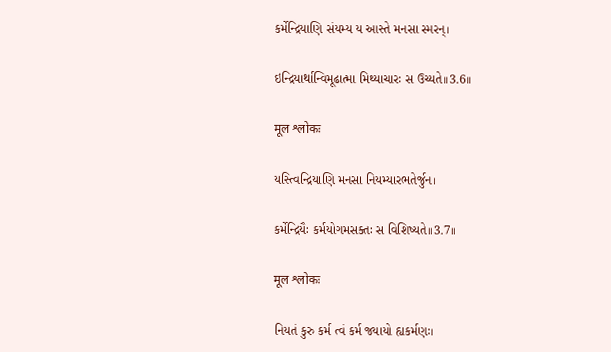કર્મેન્દ્રિયાણિ સંયમ્ય ય આસ્તે મનસા સ્મરન્।

ઇન્દ્રિયાર્થાન્વિમૂઢાત્મા મિથ્યાચારઃ સ ઉચ્યતે।।3.6।।

मूल श्लोकः

યસ્ત્વિન્દ્રિયાણિ મનસા નિયમ્યારભતેર્જુન।

કર્મેન્દ્રિયૈઃ કર્મયોગમસક્તઃ સ વિશિષ્યતે।।3.7।।

मूल श्लोकः

નિયતં કુરુ કર્મ ત્વં કર્મ જ્યાયો હ્યકર્મણઃ।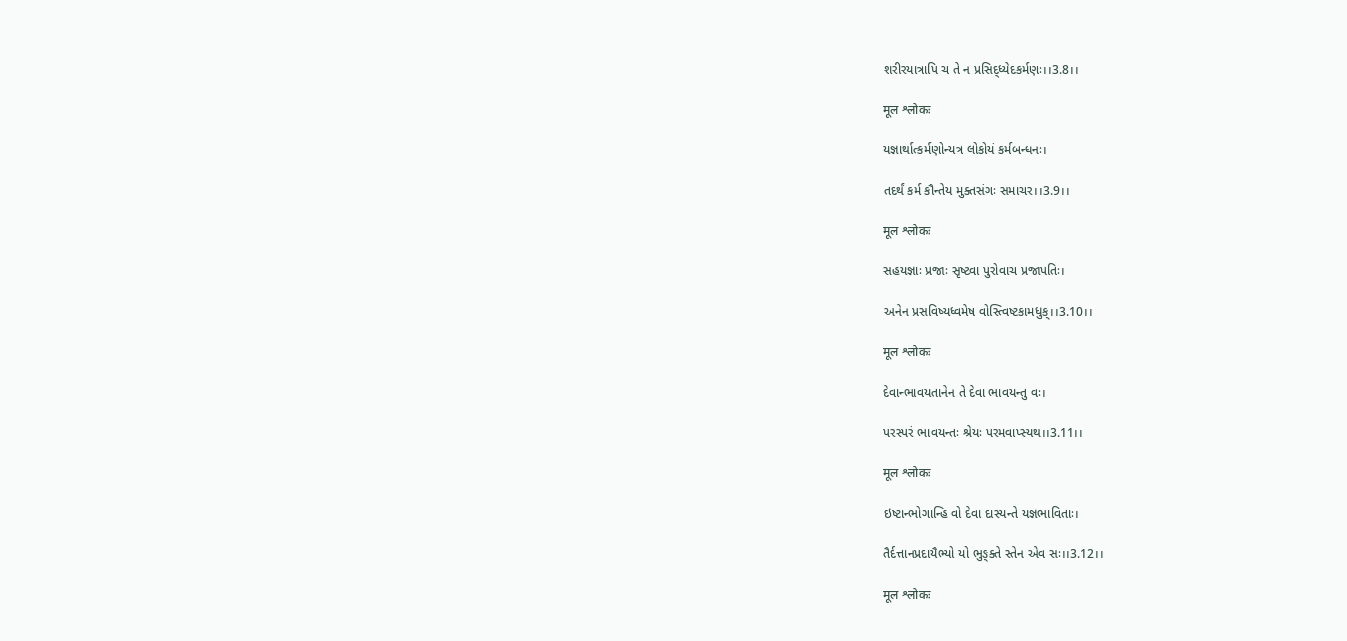શરીરયાત્રાપિ ચ તે ન પ્રસિદ્ધ્યેદકર્મણઃ।।3.8।।

मूल श्लोकः

યજ્ઞાર્થાત્કર્મણોન્યત્ર લોકોયં કર્મબન્ધનઃ।

તદર્થં કર્મ કૌન્તેય મુક્તસંગઃ સમાચર।।3.9।।

मूल श्लोकः

સહયજ્ઞાઃ પ્રજાઃ સૃષ્ટ્વા પુરોવાચ પ્રજાપતિઃ।

અનેન પ્રસવિષ્યધ્વમેષ વોસ્ત્વિષ્ટકામધુક્।।3.10।।

मूल श्लोकः

દેવાન્ભાવયતાનેન તે દેવા ભાવયન્તુ વઃ।

પરસ્પરં ભાવયન્તઃ શ્રેયઃ પરમવાપ્સ્યથ।।3.11।।

मूल श्लोकः

ઇષ્ટાન્ભોગાન્હિ વો દેવા દાસ્યન્તે યજ્ઞભાવિતાઃ।

તૈર્દત્તાનપ્રદાયૈભ્યો યો ભુઙ્ક્તે સ્તેન એવ સઃ।।3.12।।

मूल श्लोकः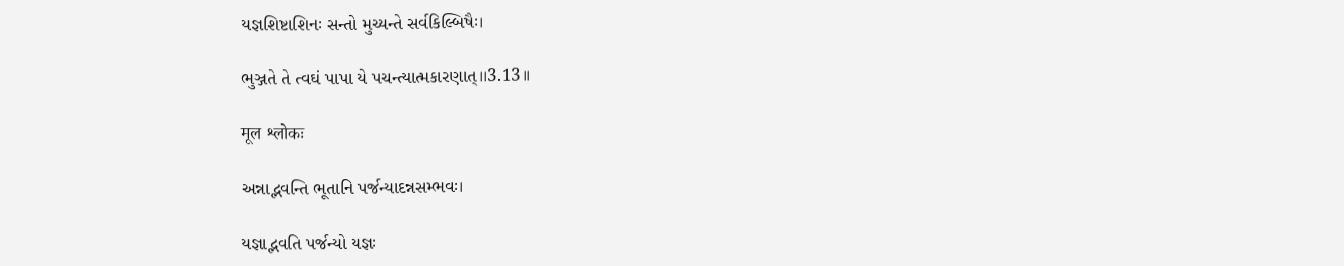યજ્ઞશિષ્ટાશિનઃ સન્તો મુચ્યન્તે સર્વકિલ્બિષૈઃ।

ભુઞ્જતે તે ત્વઘં પાપા યે પચન્ત્યાત્મકારણાત્।।3.13।।

मूल श्लोकः

અન્નાદ્ભવન્તિ ભૂતાનિ પર્જન્યાદન્નસમ્ભવઃ।

યજ્ઞાદ્ભવતિ પર્જન્યો યજ્ઞઃ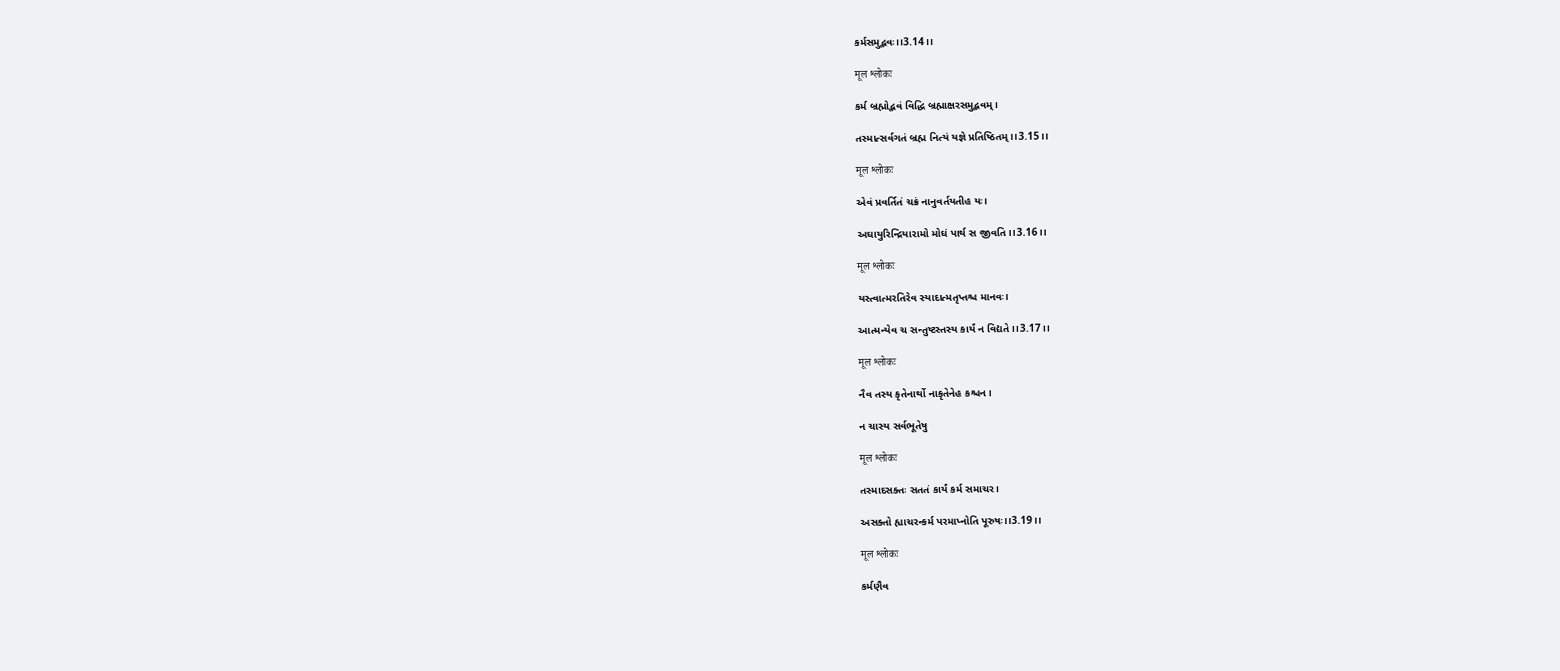કર્મસમુદ્ભવઃ।।3.14।।

मूल श्लोकः

કર્મ બ્રહ્મોદ્ભવં વિદ્ધિ બ્રહ્માક્ષરસમુદ્ભવમ્।

તસ્માત્સર્વગતં બ્રહ્મ નિત્યં યજ્ઞે પ્રતિષ્ઠિતમ્।।3.15।।

मूल श्लोकः

એવં પ્રવર્તિતં ચક્રં નાનુવર્તયતીહ યઃ।

અઘાયુરિન્દ્રિયારામો મોઘં પાર્થ સ જીવતિ।।3.16।।

मूल श्लोकः

યસ્ત્વાત્મરતિરેવ સ્યાદાત્મતૃપ્તશ્ચ માનવઃ।

આત્મન્યેવ ચ સન્તુષ્ટસ્તસ્ય કાર્યં ન વિદ્યતે।।3.17।।

मूल श्लोकः

નૈવ તસ્ય કૃતેનાર્થો નાકૃતેનેહ કશ્ચન।

ન ચાસ્ય સર્વભૂતેષુ

मूल श्लोकः

તસ્માદસક્તઃ સતતં કાર્યં કર્મ સમાચર।

અસક્તો હ્યાચરન્કર્મ પરમાપ્નોતિ પૂરુષઃ।।3.19।।

मूल श्लोकः

કર્મણૈવ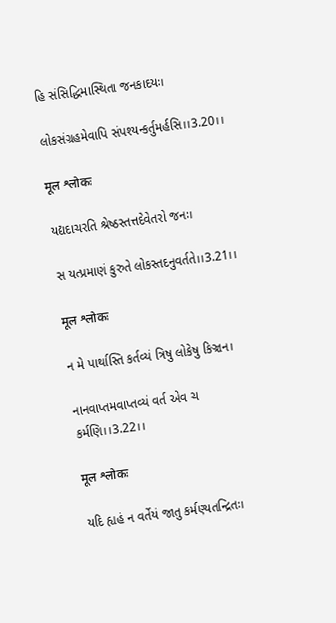હિ સંસિદ્ધિમાસ્થિતા જનકાદયઃ।

લોકસંગ્રહમેવાપિ સંપશ્યન્કર્તુમર્હસિ।।3.20।।

मूल श्लोकः

યદ્યદાચરતિ શ્રેષ્ઠસ્તત્તદેવેતરો જનઃ।

સ યત્પ્રમાણં કુરુતે લોકસ્તદનુવર્તતે।।3.21।।

मूल श्लोकः

ન મે પાર્થાસ્તિ કર્તવ્યં ત્રિષુ લોકેષુ કિઞ્ચન।

નાનવાપ્તમવાપ્તવ્યં વર્ત એવ ચ કર્મણિ।।3.22।।

मूल श्लोकः

યદિ હ્યહં ન વર્તેયં જાતુ કર્મણ્યતન્દ્રિતઃ।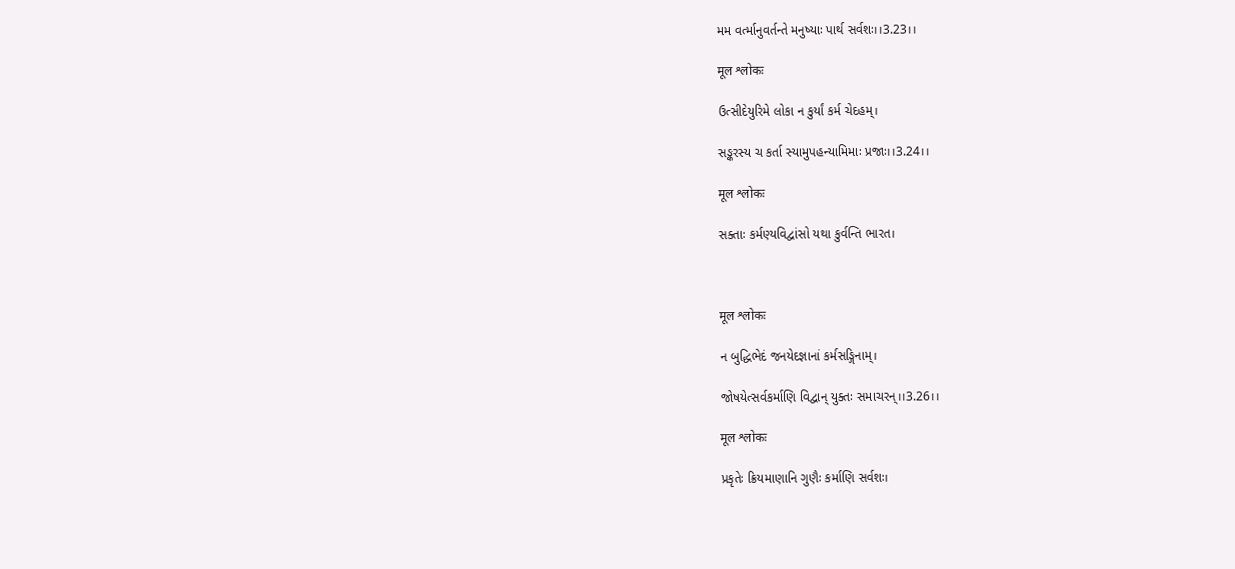મમ વર્ત્માનુવર્તન્તે મનુષ્યાઃ પાર્થ સર્વશઃ।।3.23।।

मूल श्लोकः

ઉત્સીદેયુરિમે લોકા ન કુર્યાં કર્મ ચેદહમ્।

સઙ્કરસ્ય ચ કર્તા સ્યામુપહન્યામિમાઃ પ્રજાઃ।।3.24।।

मूल श्लोकः

સક્તાઃ કર્મણ્યવિદ્વાંસો યથા કુર્વન્તિ ભારત।



मूल श्लोकः

ન બુદ્ધિભેદં જનયેદજ્ઞાનાં કર્મસઙ્ગિનામ્।

જોષયેત્સર્વકર્માણિ વિદ્વાન્ યુક્તઃ સમાચરન્।।3.26।।

मूल श्लोकः

પ્રકૃતેઃ ક્રિયમાણાનિ ગુણૈઃ કર્માણિ સર્વશઃ।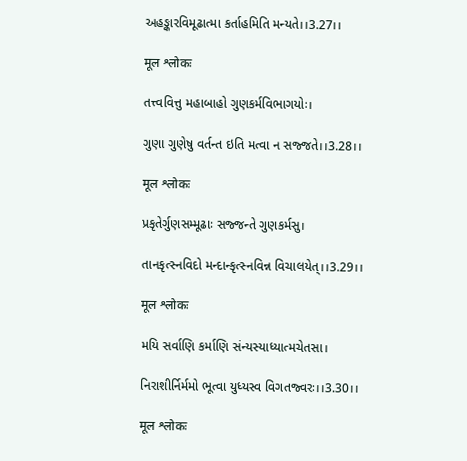અહઙ્કારવિમૂઢાત્મા કર્તાહમિતિ મન્યતે।।3.27।।

मूल श्लोकः

તત્ત્વવિત્તુ મહાબાહો ગુણકર્મવિભાગયોઃ।

ગુણા ગુણેષુ વર્તન્ત ઇતિ મત્વા ન સજ્જતે।।3.28।।

मूल श्लोकः

પ્રકૃતેર્ગુણસમ્મૂઢાઃ સજ્જન્તે ગુણકર્મસુ।

તાનકૃત્સ્નવિદો મન્દાન્કૃત્સ્નવિન્ન વિચાલયેત્।।3.29।।

मूल श्लोकः

મયિ સર્વાણિ કર્માણિ સંન્યસ્યાધ્યાત્મચેતસા।

નિરાશીર્નિર્મમો ભૂત્વા યુધ્યસ્વ વિગતજ્વરઃ।।3.30।।

मूल श्लोकः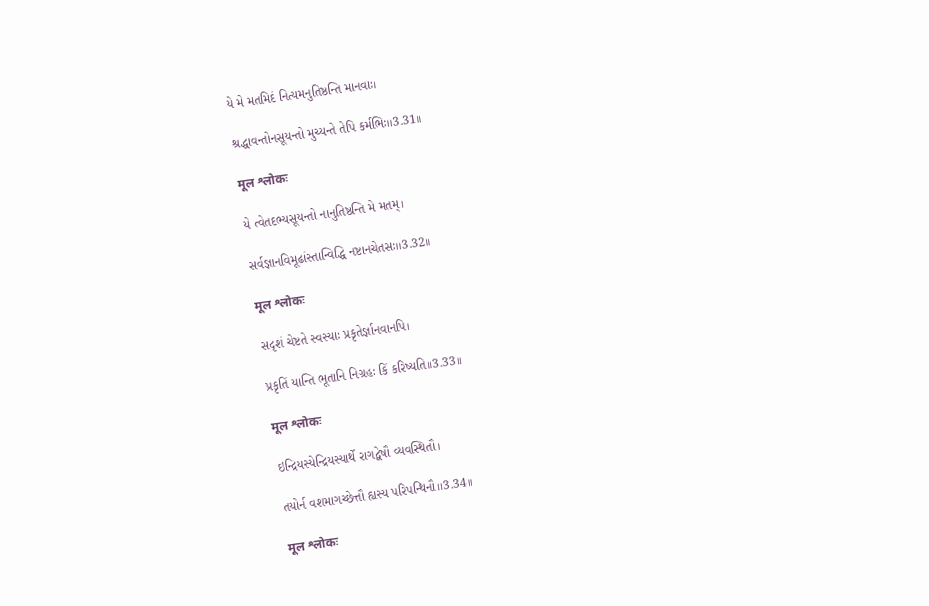યે મે મતમિદં નિત્યમનુતિષ્ઠન્તિ માનવાઃ।

શ્રદ્ધાવન્તોનસૂયન્તો મુચ્યન્તે તેપિ કર્મભિઃ।।3.31।।

मूल श्लोकः

યે ત્વેતદભ્યસૂયન્તો નાનુતિષ્ઠન્તિ મે મતમ્।

સર્વજ્ઞાનવિમૂઢાંસ્તાન્વિદ્ધિ નષ્ટાનચેતસઃ।।3.32।।

मूल श्लोकः

સદૃશં ચેષ્ટતે સ્વસ્યાઃ પ્રકૃતેર્જ્ઞાનવાનપિ।

પ્રકૃતિં યાન્તિ ભૂતાનિ નિગ્રહઃ કિં કરિષ્યતિ।।3.33।।

मूल श्लोकः

ઇન્દ્રિયસ્યેન્દ્રિયસ્યાર્થે રાગદ્વેષૌ વ્યવસ્થિતૌ।

તયોર્ન વશમાગચ્છેત્તૌ હ્યસ્ય પરિપન્થિનૌ।।3.34।।

मूल श्लोकः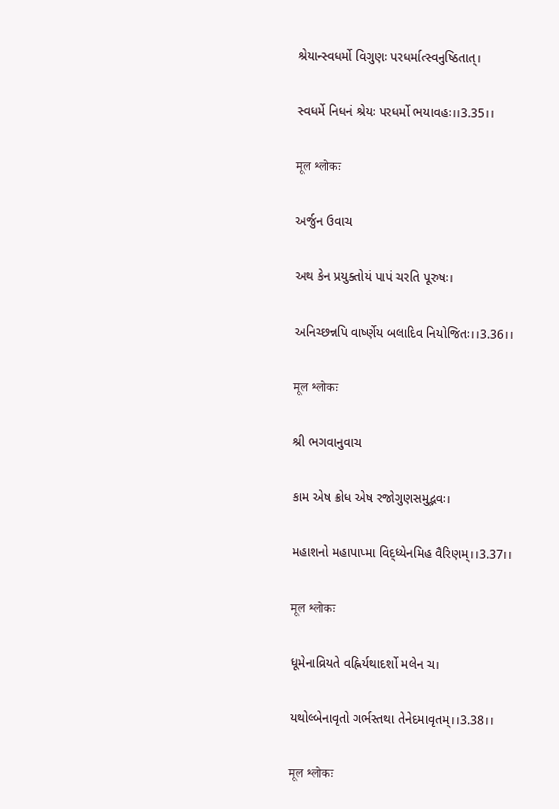શ્રેયાન્સ્વધર્મો વિગુણઃ પરધર્માત્સ્વનુષ્ઠિતાત્।

સ્વધર્મે નિધનં શ્રેયઃ પરધર્મો ભયાવહઃ।।3.35।।

मूल श्लोकः

અર્જુન ઉવાચ

અથ કેન પ્રયુક્તોયં પાપં ચરતિ પૂરુષઃ।

અનિચ્છન્નપિ વાર્ષ્ણેય બલાદિવ નિયોજિતઃ।।3.36।।

मूल श्लोकः

શ્રી ભગવાનુવાચ

કામ એષ ક્રોધ એષ રજોગુણસમુદ્ભવઃ।

મહાશનો મહાપાપ્મા વિદ્ધ્યેનમિહ વૈરિણમ્।।3.37।।

मूल श्लोकः

ધૂમેનાવ્રિયતે વહ્નિર્યથાદર્શો મલેન ચ।

યથોલ્બેનાવૃતો ગર્ભસ્તથા તેનેદમાવૃતમ્।।3.38।।

मूल श्लोकः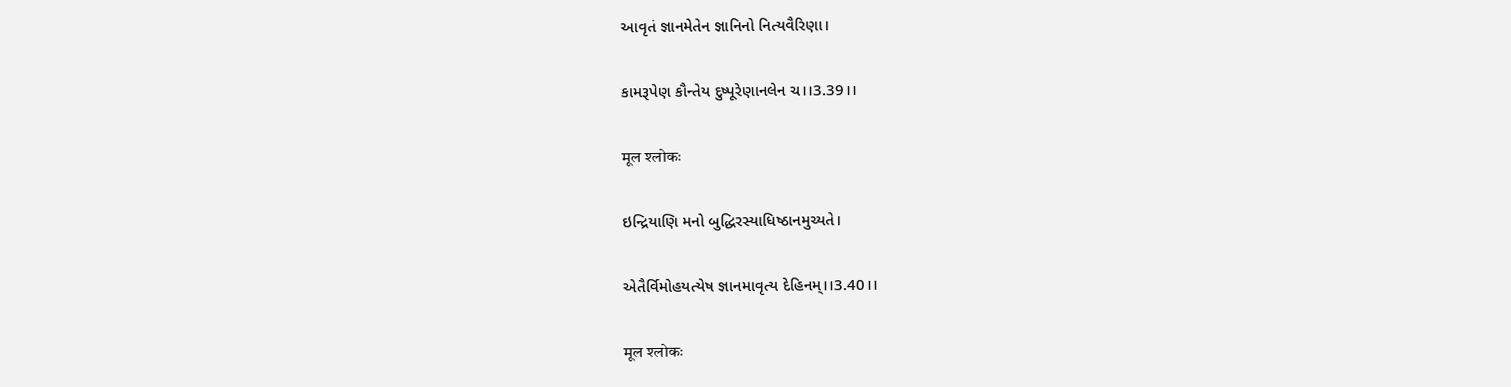આવૃતં જ્ઞાનમેતેન જ્ઞાનિનો નિત્યવૈરિણા।

કામરૂપેણ કૌન્તેય દુષ્પૂરેણાનલેન ચ।।3.39।।

मूल श्लोकः

ઇન્દ્રિયાણિ મનો બુદ્ધિરસ્યાધિષ્ઠાનમુચ્યતે।

એતૈર્વિમોહયત્યેષ જ્ઞાનમાવૃત્ય દેહિનમ્।।3.40।।

मूल श्लोकः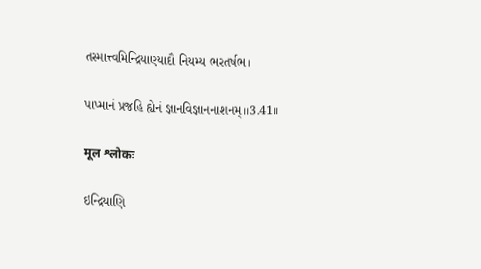તસ્માત્ત્વમિન્દ્રિયાણ્યાદૌ નિયમ્ય ભરતર્ષભ।

પાપ્માનં પ્રજહિ હ્યેનં જ્ઞાનવિજ્ઞાનનાશનમ્।।3.41।।

मूल श्लोकः

ઇન્દ્રિયાણિ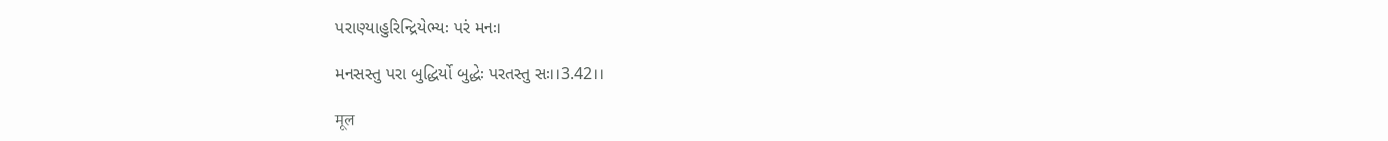પરાણ્યાહુરિન્દ્રિયેભ્યઃ પરં મનઃ।

મનસસ્તુ પરા બુદ્ધિર્યો બુદ્ધેઃ પરતસ્તુ સઃ।।3.42।।

मूल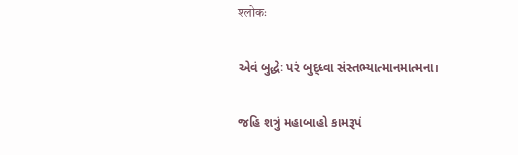श्लोकः

એવં બુદ્ધેઃ પરં બુદ્ધ્વા સંસ્તભ્યાત્માનમાત્મના।

જહિ શત્રું મહાબાહો કામરૂપં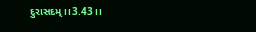દુરાસદમ્।।3.43।।